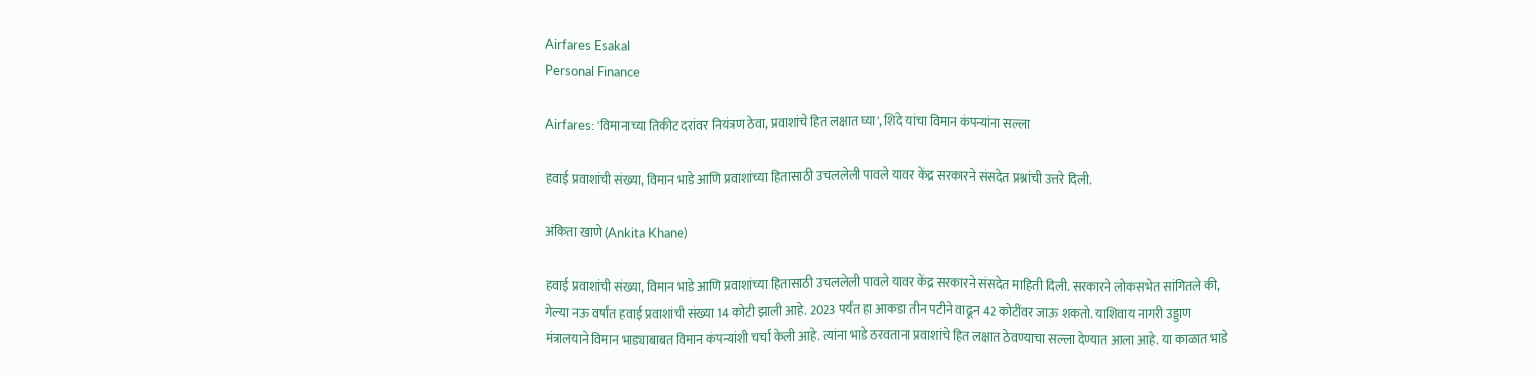Airfares Esakal
Personal Finance

Airfares: 'विमानाच्या तिकीट दरांवर नियंत्रण ठेवा, प्रवाशांचे हित लक्षात घ्या', शिंदे यांचा विमान कंपन्यांना सल्ला

हवाई प्रवाशांची संख्या, विमान भाडे आणि प्रवाशांच्या हितासाठी उचललेली पावले यावर केंद्र सरकारने संसदेत प्रश्नांची उत्तरे दिली.

अंकिता खाणे (Ankita Khane)

हवाई प्रवाशांची संख्या, विमान भाडे आणि प्रवाशांच्या हितासाठी उचललेली पावले यावर केंद्र सरकारने संसदेत माहिती दिली. सरकारने लोकसभेत सांगितले की, गेल्या नऊ वर्षांत हवाई प्रवाशांची संख्या 14 कोटी झाली आहे. 2023 पर्यंत हा आकडा तीन पटीने वाढून 42 कोटींवर जाऊ शकतो. याशिवाय नागरी उड्डाण मंत्रालयाने विमान भाड्याबाबत विमान कंपन्यांशी चर्चा केली आहे. त्यांना भाडे ठरवताना प्रवाशांचे हित लक्षात ठेवण्याचा सल्ला देण्यात आला आहे. या काळात भाडे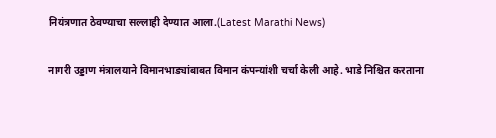नियंत्रणात ठेवण्याचा सल्लाही देण्यात आला.(Latest Marathi News)

नागरी उड्डाण मंत्रालयाने विमानभाड्यांबाबत विमान कंपन्यांशी चर्चा केली आहे. भाडे निश्चित करताना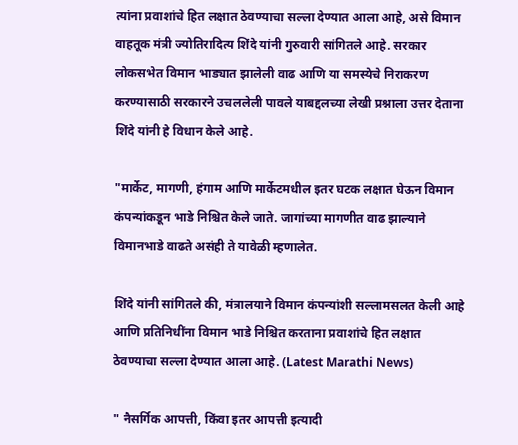त्यांना प्रवाशांचे हित लक्षात ठेवण्याचा सल्ला देण्यात आला आहे, असे विमान वाहतूक मंत्री ज्योतिरादित्य शिंदे यांनी गुरुवारी सांगितले आहे. सरकार लोकसभेत विमान भाड्यात झालेली वाढ आणि या समस्येचे निराकरण करण्यासाठी सरकारने उचललेली पावले याबद्दलच्या लेखी प्रश्नाला उत्तर देताना शिंदे यांनी हे विधान केले आहे.

"मार्केट, मागणी, हंगाम आणि मार्केटमधील इतर घटक लक्षात घेऊन विमान कंपन्यांकडून भाडे निश्चित केले जाते. जागांच्या मागणीत वाढ झाल्याने विमानभाडे वाढते असंही ते यावेळी म्हणालेत.

शिंदे यांनी सांगितले की, मंत्रालयाने विमान कंपन्यांशी सल्लामसलत केली आहे आणि प्रतिनिधींना विमान भाडे निश्चित करताना प्रवाशांचे हित लक्षात ठेवण्याचा सल्ला देण्यात आला आहे. (Latest Marathi News)

" नैसर्गिक आपत्ती, किंवा इतर आपत्ती इत्यादी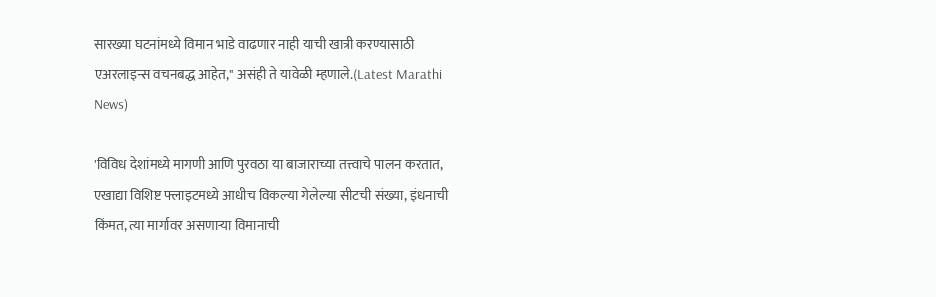सारख्या घटनांमध्ये विमान भाडे वाढणार नाही याची खात्री करण्यासाठी एअरलाइन्स वचनबद्ध आहेत," असंही ते यावेळी म्हणाले.(Latest Marathi News)

'विविध देशांमध्ये मागणी आणि पुरवठा या बाजाराच्या तत्त्वाचे पालन करतात, एखाद्या विशिष्ट फ्लाइटमध्ये आधीच विकल्या गेलेल्या सीटची संख्या, इंधनाची किंमत, त्या मार्गावर असणाऱ्या विमानाची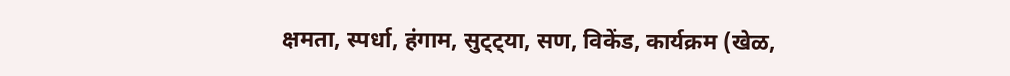क्षमता, स्पर्धा, हंगाम, सुट्ट्या, सण, विकेंड, कार्यक्रम (खेळ,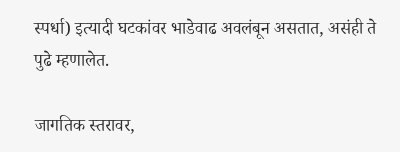स्पर्धा) इत्यादी घटकांवर भाडेवाढ अवलंबून असतात, असंही ते पुढे म्हणालेत.

जागतिक स्तरावर,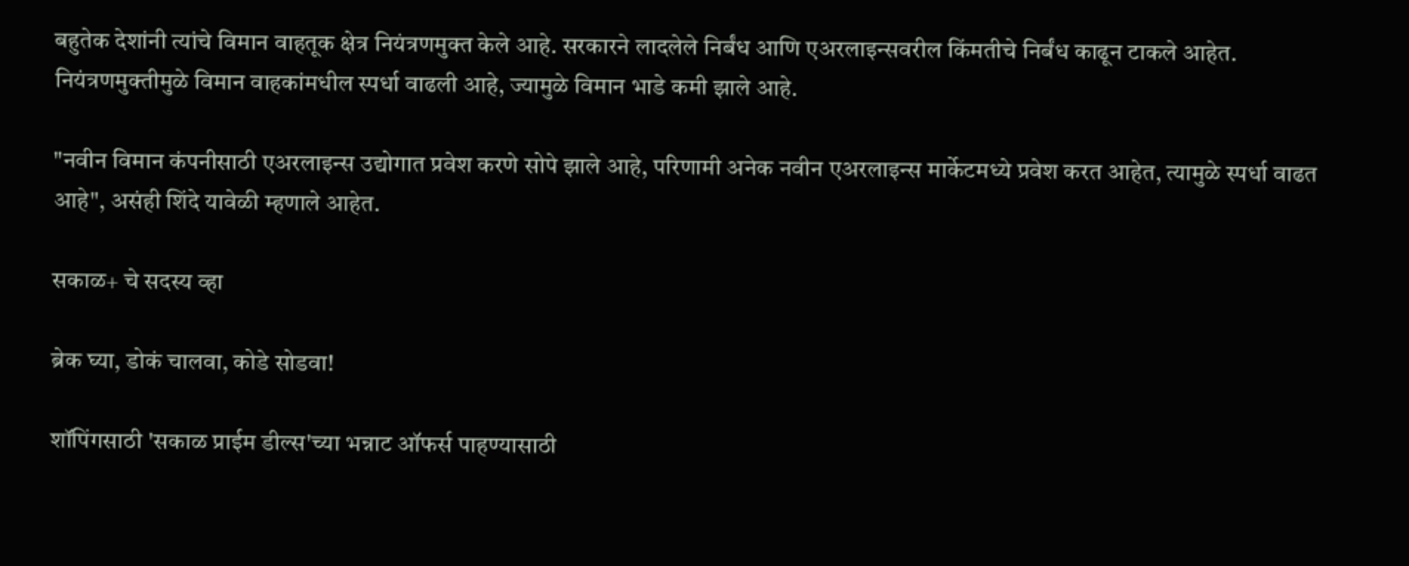बहुतेक देशांनी त्यांचे विमान वाहतूक क्षेत्र नियंत्रणमुक्त केले आहे. सरकारने लादलेले निर्बंध आणि एअरलाइन्सवरील किंमतीचे निर्बंध काढून टाकले आहेत. नियंत्रणमुक्तीमुळे विमान वाहकांमधील स्पर्धा वाढली आहे, ज्यामुळे विमान भाडे कमी झाले आहे.

"नवीन विमान कंपनीसाठी एअरलाइन्स उद्योगात प्रवेश करणे सोपे झाले आहे, परिणामी अनेक नवीन एअरलाइन्स मार्केटमध्ये प्रवेश करत आहेत, त्यामुळे स्पर्धा वाढत आहे", असंही शिंदे यावेळी म्हणाले आहेत.

सकाळ+ चे सदस्य व्हा

ब्रेक घ्या, डोकं चालवा, कोडे सोडवा!

शॉपिंगसाठी 'सकाळ प्राईम डील्स'च्या भन्नाट ऑफर्स पाहण्यासाठी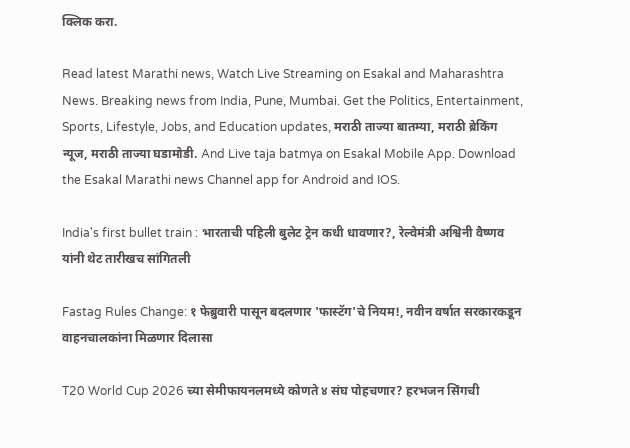क्लिक करा.

Read latest Marathi news, Watch Live Streaming on Esakal and Maharashtra News. Breaking news from India, Pune, Mumbai. Get the Politics, Entertainment, Sports, Lifestyle, Jobs, and Education updates, मराठी ताज्या बातम्या, मराठी ब्रेकिंग न्यूज, मराठी ताज्या घडामोडी. And Live taja batmya on Esakal Mobile App. Download the Esakal Marathi news Channel app for Android and IOS.

India's first bullet train : भारताची पहिली बुलेट ट्रेन कधी धावणार?, रेल्वेमंत्री अश्विनी वैष्णव यांनी थेट तारीखच सांगितली

Fastag Rules Change: १ फेब्रुवारी पासून बदलणार 'फास्टॅग'चे नियम!, नवीन वर्षात सरकारकडून वाहनचालकांना मिळणार दिलासा

T20 World Cup 2026 च्या सेमीफायनलमध्ये कोणते ४ संघ पोहचणार? हरभजन सिंगची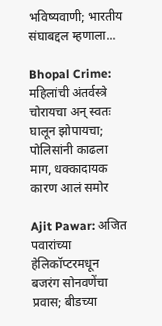भविष्यवाणी; भारतीय संघाबद्दल म्हणाला...

Bhopal Crime: महिलांची अंतर्वस्त्रे चोरायचा अन् स्वतः घालून झोपायचा; पोलिसांनी काढला माग, धक्कादायक कारण आलं समोर

Ajit Pawar: अजित पवारांच्या हेलिकॉप्टरमधून बजरंग सोनवणेंचा प्रवास; बीडच्या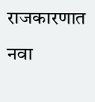राजकारणात नवा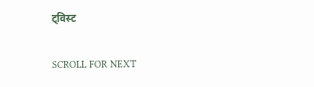ट्विस्ट

SCROLL FOR NEXT